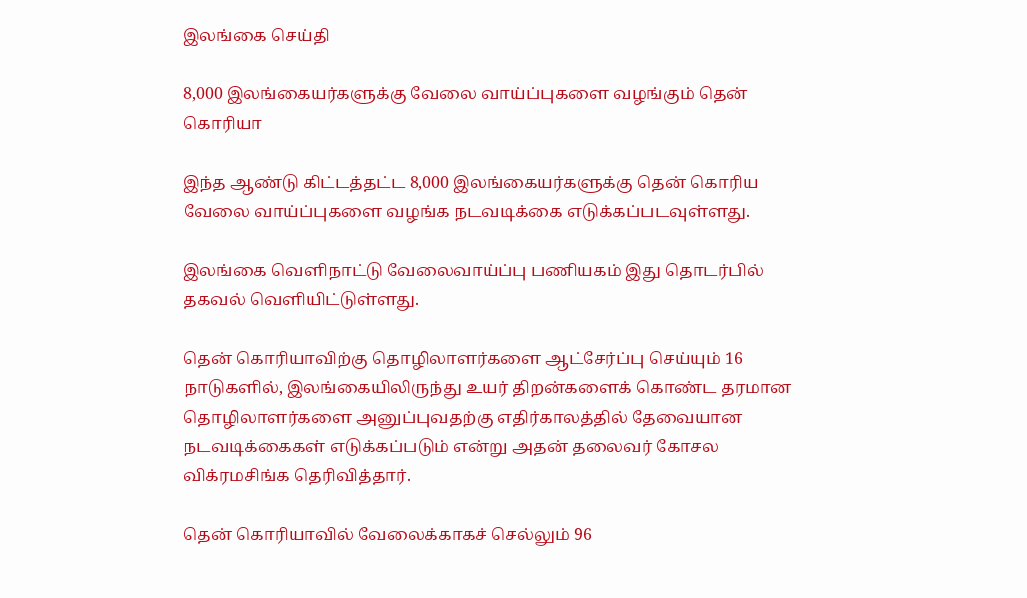இலங்கை செய்தி

8,000 இலங்கையர்களுக்கு வேலை வாய்ப்புகளை வழங்கும் தென் கொரியா

இந்த ஆண்டு கிட்டத்தட்ட 8,000 இலங்கையர்களுக்கு தென் கொரிய வேலை வாய்ப்புகளை வழங்க நடவடிக்கை எடுக்கப்படவுள்ளது.

இலங்கை வெளிநாட்டு வேலைவாய்ப்பு பணியகம் இது தொடர்பில் தகவல் வெளியிட்டுள்ளது.

தென் கொரியாவிற்கு தொழிலாளர்களை ஆட்சேர்ப்பு செய்யும் 16 நாடுகளில், இலங்கையிலிருந்து உயர் திறன்களைக் கொண்ட தரமான தொழிலாளர்களை அனுப்புவதற்கு எதிர்காலத்தில் தேவையான நடவடிக்கைகள் எடுக்கப்படும் என்று அதன் தலைவர் கோசல விக்ரமசிங்க தெரிவித்தார்.

தென் கொரியாவில் வேலைக்காகச் செல்லும் 96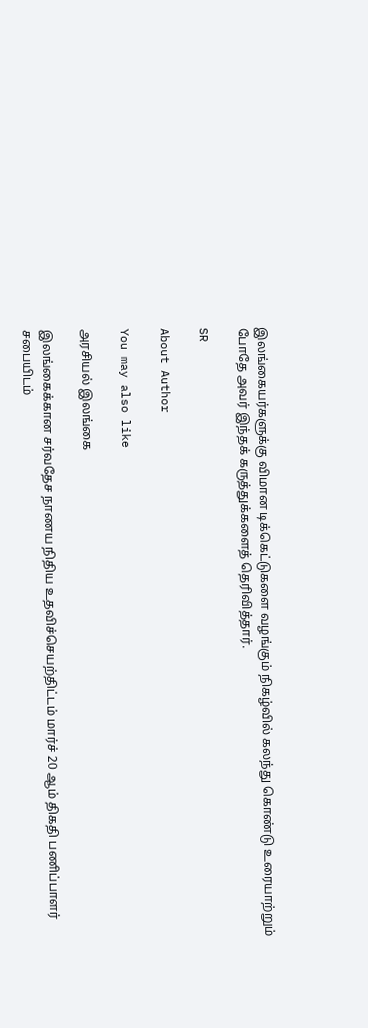இலங்கையர்களுக்கு விமான டிக்கெட்டுகளை வழங்கும் நிகழ்வில் கலந்து கொண்டு உரையாற்றும் போதே அவர் இந்தக் கருத்துக்களைத் தெரிவித்தார்.

SR

About Author

You may also like

அரசியல் இலங்கை

இலங்கைக்கான சர்வதேச நாணய நிதிய உதவிச்செயற்திட்டம் மார்ச் 20 ஆம் திகதி பணிப்பாளர் சபையிடம்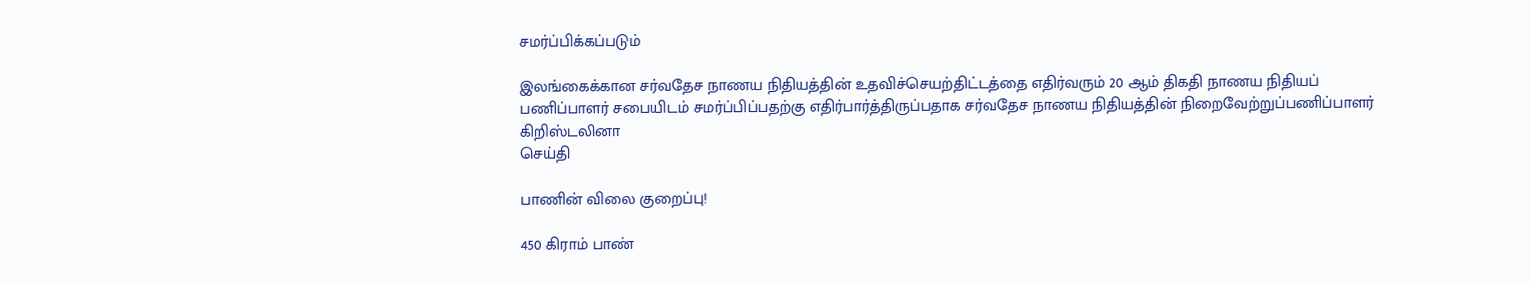சமர்ப்பிக்கப்படும்

இலங்கைக்கான சர்வதேச நாணய நிதியத்தின் உதவிச்செயற்திட்டத்தை எதிர்வரும் 20 ஆம் திகதி நாணய நிதியப் பணிப்பாளர் சபையிடம் சமர்ப்பிப்பதற்கு எதிர்பார்த்திருப்பதாக சர்வதேச நாணய நிதியத்தின் நிறைவேற்றுப்பணிப்பாளர் கிறிஸ்டலினா
செய்தி

பாணின் விலை குறைப்பு!

450 கிராம் பாண்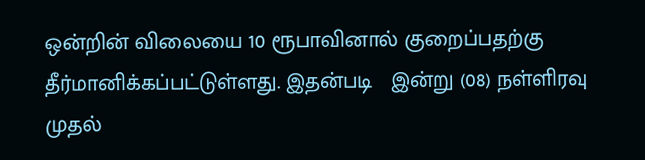ஒன்றின் விலையை 10 ரூபாவினால் குறைப்பதற்கு தீர்மானிக்கப்பட்டுள்ளது. இதன்படி   இன்று (08) நள்ளிரவு முதல்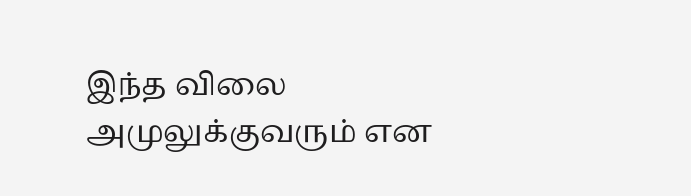இந்த விலை அமுலுக்குவரும் என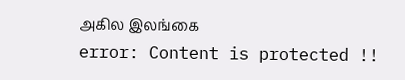அகில இலங்கை
error: Content is protected !!